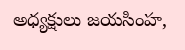అధ్యక్షులు జయసింహ,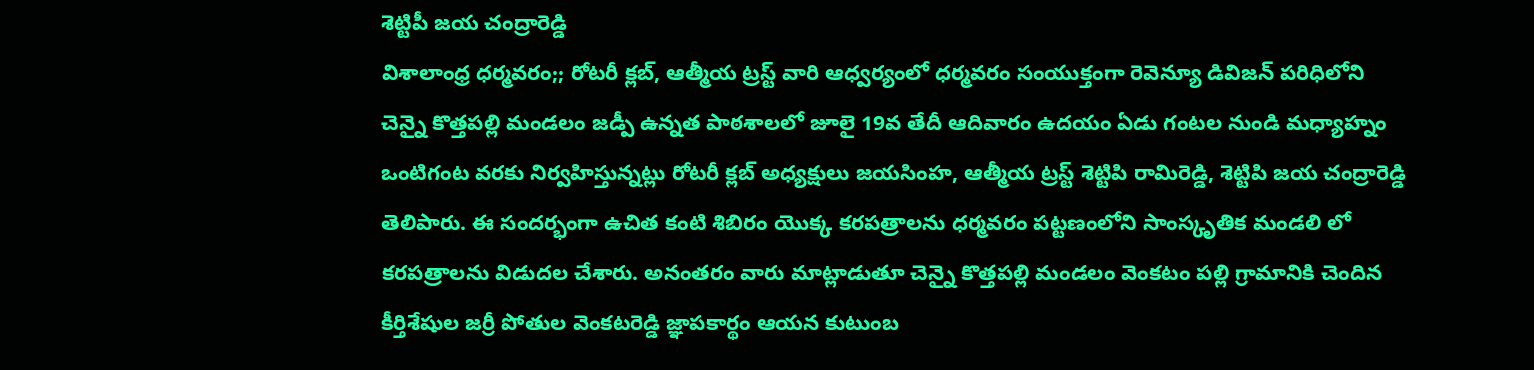శెట్టిపీ జయ చంద్రారెడ్డి
విశాలాంధ్ర ధర్మవరం;; రోటరీ క్లబ్, ఆత్మీయ ట్రస్ట్ వారి ఆధ్వర్యంలో ధర్మవరం సంయుక్తంగా రెవెన్యూ డివిజన్ పరిధిలోని చెన్నై కొత్తపల్లి మండలం జడ్పీ ఉన్నత పాఠశాలలో జూలై 19వ తేదీ ఆదివారం ఉదయం ఏడు గంటల నుండి మధ్యాహ్నం ఒంటిగంట వరకు నిర్వహిస్తున్నట్లు రోటరీ క్లబ్ అధ్యక్షులు జయసింహ, ఆత్మీయ ట్రస్ట్ శెట్టిపి రామిరెడ్డి, శెట్టిపి జయ చంద్రారెడ్డి తెలిపారు. ఈ సందర్భంగా ఉచిత కంటి శిబిరం యొక్క కరపత్రాలను ధర్మవరం పట్టణంలోని సాంస్కృతిక మండలి లో కరపత్రాలను విడుదల చేశారు. అనంతరం వారు మాట్లాడుతూ చెన్నై కొత్తపల్లి మండలం వెంకటం పల్లి గ్రామానికి చెందిన కీర్తిశేషుల జర్రీ పోతుల వెంకటరెడ్డి జ్ఞాపకార్థం ఆయన కుటుంబ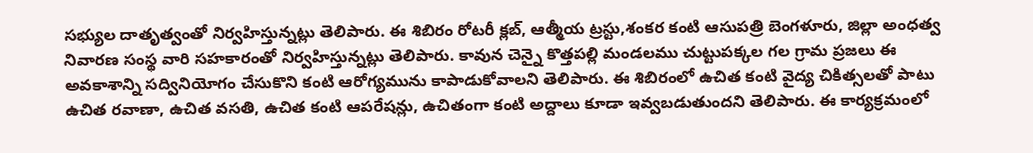సభ్యుల దాతృత్వంతో నిర్వహిస్తున్నట్లు తెలిపారు. ఈ శిబిరం రోటరీ క్లబ్, ఆత్మీయ ట్రస్టు,శంకర కంటి ఆసుపత్రి బెంగళూరు, జిల్లా అంధత్వ నివారణ సంస్థ వారి సహకారంతో నిర్వహిస్తున్నట్లు తెలిపారు. కావున చెన్నై కొత్తపల్లి మండలము చుట్టుపక్కల గల గ్రామ ప్రజలు ఈ అవకాశాన్ని సద్వినియోగం చేసుకొని కంటి ఆరోగ్యమును కాపాడుకోవాలని తెలిపారు. ఈ శిబిరంలో ఉచిత కంటి వైద్య చికిత్సలతో పాటు ఉచిత రవాణా, ఉచిత వసతి, ఉచిత కంటి ఆపరేషన్లు, ఉచితంగా కంటి అద్దాలు కూడా ఇవ్వబడుతుందని తెలిపారు. ఈ కార్యక్రమంలో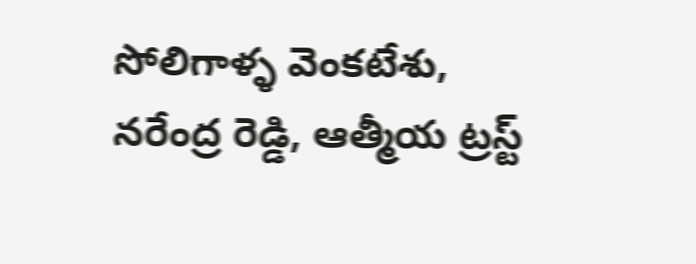సోలిగాళ్ళ వెంకటేశు, నరేంద్ర రెడ్డి, ఆత్మీయ ట్రస్ట్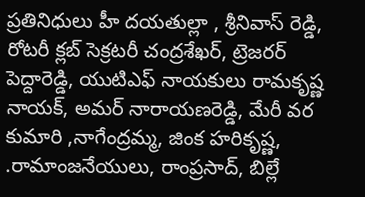ప్రతినిధులు హీ దయతుల్లా , శ్రీనివాస్ రెడ్డి, రోటరీ క్లబ్ సెక్రటరీ చంద్రశేఖర్, ట్రెజరర్ పెద్దారెడ్డి, యుటిఎఫ్ నాయకులు రామకృష్ణ నాయక్, అమర్ నారాయణరెడ్డి, మేరీ వర కుమారి ,నాగేంద్రమ్మ, జింక హరికృష్ణ, .రామాంజనేయులు, రాంప్రసాద్, బిల్లే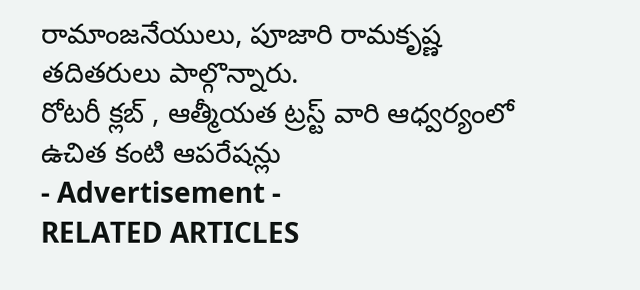రామాంజనేయులు, పూజారి రామకృష్ణ తదితరులు పాల్గొన్నారు.
రోటరీ క్లబ్ , ఆత్మీయత ట్రస్ట్ వారి ఆధ్వర్యంలో ఉచిత కంటి ఆపరేషన్లు
- Advertisement -
RELATED ARTICLES